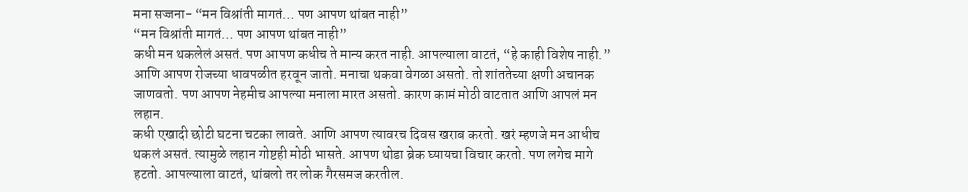मना सज्जना- “मन विश्रांती मागतं… पण आपण थांबत नाही”
“मन विश्रांती मागतं… पण आपण थांबत नाही”
कधी मन थकलेलं असतं. पण आपण कधीच ते मान्य करत नाही. आपल्याला वाटतं, “हे काही विशेष नाही.” आणि आपण रोजच्या धावपळीत हरवून जातो. मनाचा थकवा वेगळा असतो. तो शांततेच्या क्षणी अचानक जाणवतो. पण आपण नेहमीच आपल्या मनाला मारत असतो. कारण कामं मोठी वाटतात आणि आपलं मन लहान.
कधी एखादी छोटी घटना चटका लावते. आणि आपण त्यावरच दिवस खराब करतो. खरं म्हणजे मन आधीच थकलं असतं. त्यामुळे लहान गोष्टही मोठी भासते. आपण थोडा ब्रेक घ्यायचा विचार करतो. पण लगेच मागे हटतो. आपल्याला वाटतं, थांबलो तर लोक गैरसमज करतील.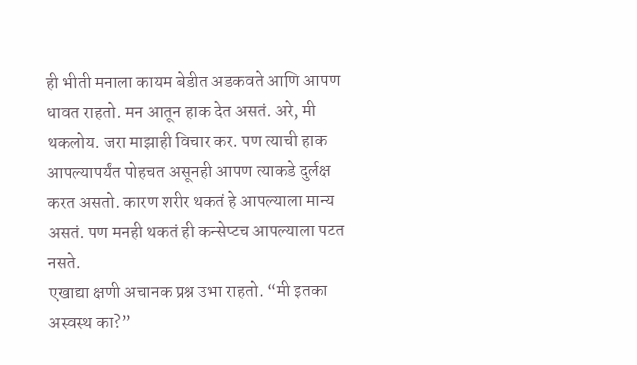ही भीती मनाला कायम बेडीत अडकवते आणि आपण धावत राहतो. मन आतून हाक देत असतं. अरे, मी थकलोय. जरा माझाही विचार कर. पण त्याची हाक आपल्यापर्यंत पोहचत असूनही आपण त्याकडे दुर्लक्ष करत असतो. कारण शरीर थकतं हे आपल्याला मान्य असतं. पण मनही थकतं ही कन्सेप्टच आपल्याला पटत नसते.
एखाद्या क्षणी अचानक प्रश्न उभा राहतो. “मी इतका अस्वस्थ का?”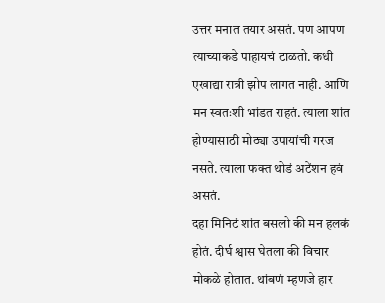उत्तर मनात तयार असतं. पण आपण त्याच्याकडे पाहायचं टाळतो. कधी एखाद्या रात्री झोप लागत नाही. आणि मन स्वतःशी भांडत राहतं. त्याला शांत होण्यासाठी मोठ्या उपायांची गरज नसते. त्याला फक्त थोडं अटेंशन हवं असतं.
दहा मिनिटं शांत बसलो की मन हलकं होतं. दीर्घ श्वास घेतला की विचार मोकळे होतात. थांबणं म्हणजे हार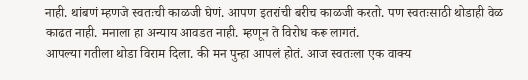नाही. थांबणं म्हणजे स्वतःची काळजी घेणं. आपण इतरांची बरीच काळजी करतो. पण स्वतःसाठी थोडाही वेळ काढत नाही. मनाला हा अन्याय आवडत नाही. म्हणून ते विरोध करू लागतं.
आपल्या गतीला थोडा विराम दिला. की मन पुन्हा आपलं होतं. आज स्वतःला एक वाक्य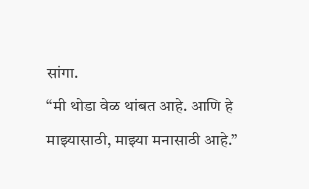सांगा.
“मी थोडा वेळ थांबत आहे. आणि हे माझ्यासाठी, माझ्या मनासाठी आहे.”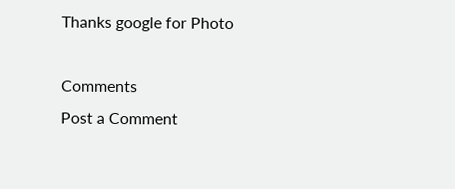Thanks google for Photo

Comments
Post a Comment